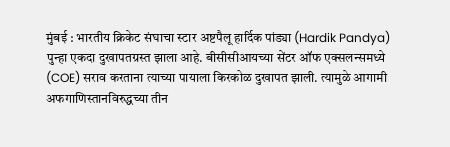मुंबई : भारतीय क्रिकेट संघाचा स्टार अष्टपैलू हार्दिक पांड्या (Hardik Pandya) पुन्हा एकदा दुखापतग्रस्त झाला आहे. बीसीसीआयच्या सेंटर ऑफ एक्सलन्समध्ये (COE) सराव करताना त्याच्या पायाला किरकोळ दुखापत झाली. त्यामुळे आगामी अफगाणिस्तानविरुद्धच्या तीन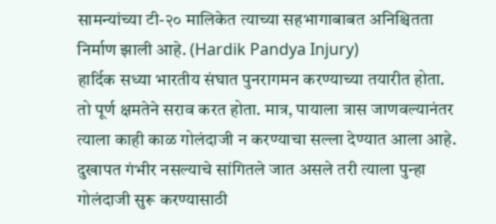सामन्यांच्या टी-२० मालिकेत त्याच्या सहभागाबाबत अनिश्चितता निर्माण झाली आहे. (Hardik Pandya Injury)
हार्दिक सध्या भारतीय संघात पुनरागमन करण्याच्या तयारीत होता. तो पूर्ण क्षमतेने सराव करत होता. मात्र, पायाला त्रास जाणवल्यानंतर त्याला काही काळ गोलंदाजी न करण्याचा सल्ला देण्यात आला आहे. दुखापत गंभीर नसल्याचे सांगितले जात असले तरी त्याला पुन्हा गोलंदाजी सुरू करण्यासाठी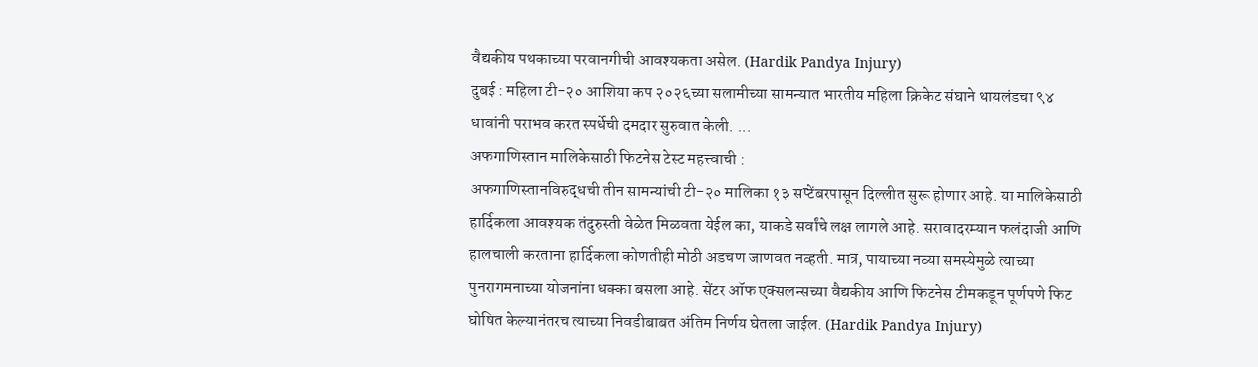वैद्यकीय पथकाच्या परवानगीची आवश्यकता असेल. (Hardik Pandya Injury)
दुबई : महिला टी-२० आशिया कप २०२६च्या सलामीच्या सामन्यात भारतीय महिला क्रिकेट संघाने थायलंडचा ९४ धावांनी पराभव करत स्पर्धेची दमदार सुरुवात केली. ...
अफगाणिस्तान मालिकेसाठी फिटनेस टेस्ट महत्त्वाची :
अफगाणिस्तानविरुद्धची तीन सामन्यांची टी-२० मालिका १३ सप्टेंबरपासून दिल्लीत सुरू होणार आहे. या मालिकेसाठी हार्दिकला आवश्यक तंदुरुस्ती वेळेत मिळवता येईल का, याकडे सर्वांचे लक्ष लागले आहे. सरावादरम्यान फलंदाजी आणि हालचाली करताना हार्दिकला कोणतीही मोठी अडचण जाणवत नव्हती. मात्र, पायाच्या नव्या समस्येमुळे त्याच्या पुनरागमनाच्या योजनांना धक्का बसला आहे. सेंटर ऑफ एक्सलन्सच्या वैद्यकीय आणि फिटनेस टीमकडून पूर्णपणे फिट घोषित केल्यानंतरच त्याच्या निवडीबाबत अंतिम निर्णय घेतला जाईल. (Hardik Pandya Injury)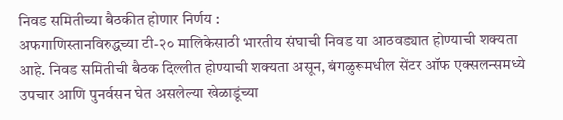निवड समितीच्या बैठकीत होणार निर्णय :
अफगाणिस्तानविरुद्धच्या टी-२० मालिकेसाठी भारतीय संघाची निवड या आठवड्यात होण्याची शक्यता आहे. निवड समितीची बैठक दिल्लीत होण्याची शक्यता असून, बंगळुरूमधील सेंटर ऑफ एक्सलन्समध्ये उपचार आणि पुनर्वसन घेत असलेल्या खेळाडूंच्या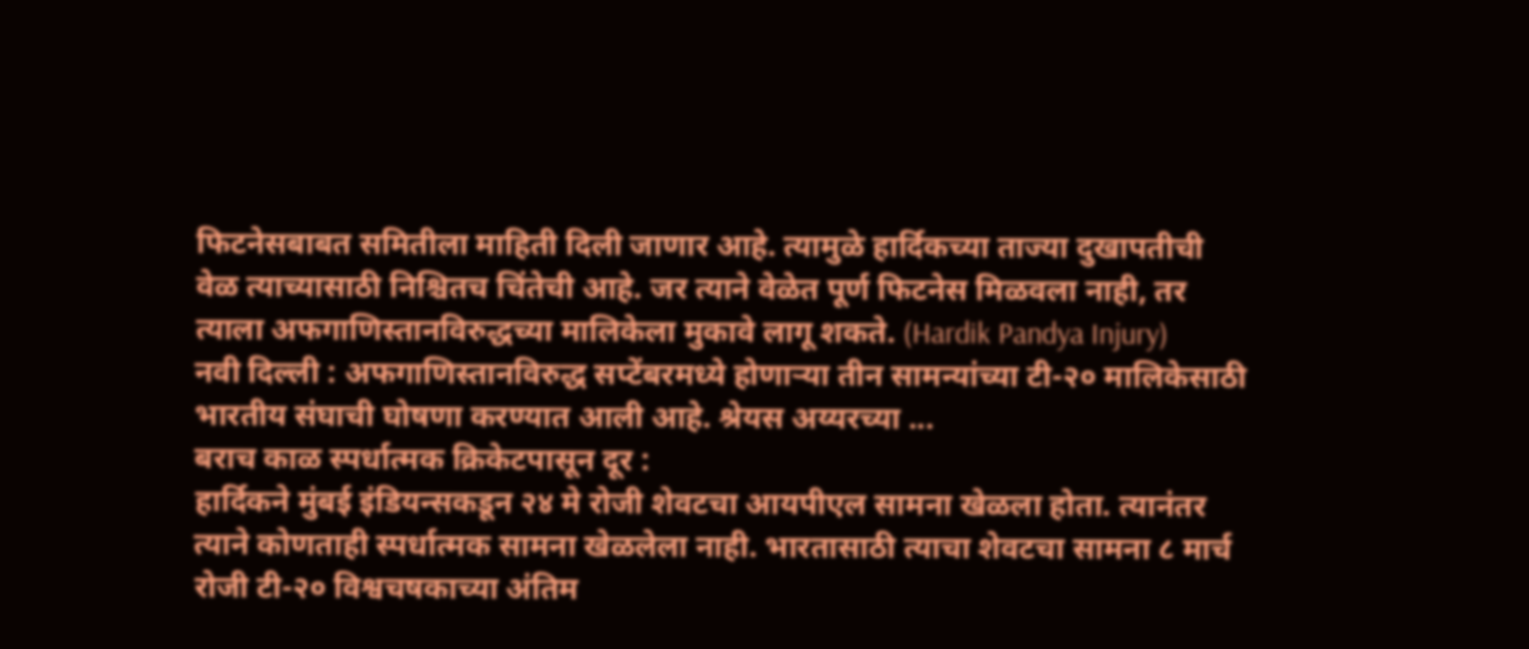फिटनेसबाबत समितीला माहिती दिली जाणार आहे. त्यामुळे हार्दिकच्या ताज्या दुखापतीची वेळ त्याच्यासाठी निश्चितच चिंतेची आहे. जर त्याने वेळेत पूर्ण फिटनेस मिळवला नाही, तर त्याला अफगाणिस्तानविरुद्धच्या मालिकेला मुकावे लागू शकते. (Hardik Pandya Injury)
नवी दिल्ली : अफगाणिस्तानविरुद्ध सप्टेंबरमध्ये होणाऱ्या तीन सामन्यांच्या टी-२० मालिकेसाठी भारतीय संघाची घोषणा करण्यात आली आहे. श्रेयस अय्यरच्या ...
बराच काळ स्पर्धात्मक क्रिकेटपासून दूर :
हार्दिकने मुंबई इंडियन्सकडून २४ मे रोजी शेवटचा आयपीएल सामना खेळला होता. त्यानंतर त्याने कोणताही स्पर्धात्मक सामना खेळलेला नाही. भारतासाठी त्याचा शेवटचा सामना ८ मार्च रोजी टी-२० विश्वचषकाच्या अंतिम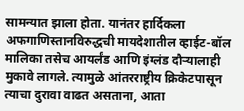सामन्यात झाला होता. यानंतर हार्दिकला अफगाणिस्तानविरुद्धची मायदेशातील व्हाईट-बॉल मालिका तसेच आयर्लंड आणि इंग्लंड दौऱ्यालाही मुकावे लागले. त्यामुळे आंतरराष्ट्रीय क्रिकेटपासून त्याचा दुरावा वाढत असताना, आता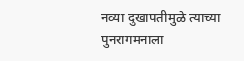नव्या दुखापतीमुळे त्याच्या पुनरागमनाला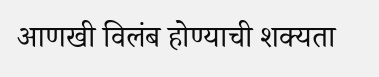आणखी विलंब होण्याची शक्यता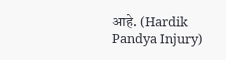आहे. (Hardik Pandya Injury)